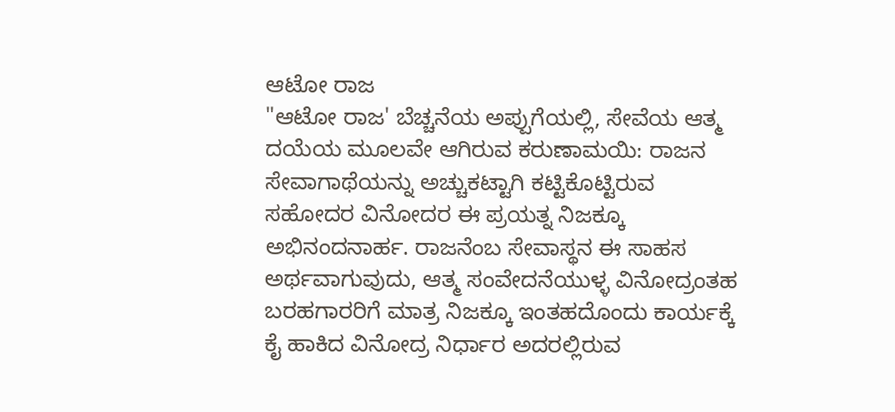ಆಟೋ ರಾಜ
"ಆಟೋ ರಾಜ' ಬೆಚ್ಚನೆಯ ಅಪ್ಪುಗೆಯಲ್ಲಿ, ಸೇವೆಯ ಆತ್ಮ ದಯೆಯ ಮೂಲವೇ ಆಗಿರುವ ಕರುಣಾಮಯಿ: ರಾಜನ ಸೇವಾಗಾಥೆಯನ್ನು ಅಚ್ಚುಕಟ್ಟಾಗಿ ಕಟ್ಟಿಕೊಟ್ಟಿರುವ ಸಹೋದರ ವಿನೋದರ ಈ ಪ್ರಯತ್ನ ನಿಜಕ್ಕೂ ಅಭಿನಂದನಾರ್ಹ. ರಾಜನೆಂಬ ಸೇವಾಸ್ಥನ ಈ ಸಾಹಸ ಅರ್ಥವಾಗುವುದು, ಆತ್ಮ ಸಂವೇದನೆಯುಳ್ಳ ವಿನೋದ್ರಂತಹ ಬರಹಗಾರರಿಗೆ ಮಾತ್ರ ನಿಜಕ್ಕೂ ಇಂತಹದೊಂದು ಕಾರ್ಯಕ್ಕೆ ಕೈ ಹಾಕಿದ ವಿನೋದ್ರ ನಿರ್ಧಾರ ಅದರಲ್ಲಿರುವ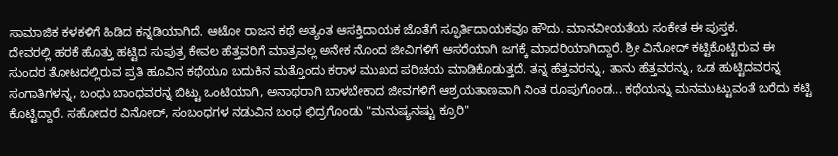ಸಾಮಾಜಿಕ ಕಳಕಳಿಗೆ ಹಿಡಿದ ಕನ್ನಡಿಯಾಗಿದೆ. ಆಟೋ ರಾಜನ ಕಥೆ ಅತ್ಯಂತ ಆಸಕ್ತಿದಾಯಕ ಜೊತೆಗೆ ಸ್ಫೂರ್ತಿದಾಯಕವೂ ಹೌದು. ಮಾನವೀಯತೆಯ ಸಂಕೇತ ಈ ಪುಸ್ತಕ.
ದೇವರಲ್ಲಿ ಹರಕೆ ಹೊತ್ತು ಹಟ್ಟಿದ ಸುಪುತ್ರ ಕೇವಲ ಹೆತ್ತವರಿಗೆ ಮಾತ್ರವಲ್ಲ ಅನೇಕ ನೊಂದ ಜೀವಿಗಳಿಗೆ ಆಸರೆಯಾಗಿ ಜಗಕ್ಕೆ ಮಾದರಿಯಾಗಿದ್ದಾರೆ. ಶ್ರೀ ವಿನೋದ್ ಕಟ್ಟಿಕೊಟ್ಟಿರುವ ಈ ಸುಂದರ ತೋಟದಲ್ಲಿರುವ ಪ್ರತಿ ಹೂವಿನ ಕಥೆಯೂ ಬದುಕಿನ ಮತ್ತೊಂದು ಕರಾಳ ಮುಖದ ಪರಿಚಯ ಮಾಡಿಕೊಡುತ್ತದೆ. ತನ್ನ ಹೆತ್ತವರನ್ನು, ತಾನು ಹೆತ್ತವರನ್ನು, ಒಡ ಹುಟ್ಟಿದವರನ್ನ ಸಂಗಾತಿಗಳನ್ನ, ಬಂಧು ಬಾಂಧವರನ್ನ ಬಿಟ್ಟು ಒಂಟಿಯಾಗಿ, ಅನಾಥರಾಗಿ ಬಾಳಬೇಕಾದ ಜೀವಗಳಿಗೆ ಆಶ್ರಯತಾಣವಾಗಿ ನಿಂತ ರೂಪುಗೊಂಡ... ಕಥೆಯನ್ನು ಮನಮುಟ್ಟುವಂತೆ ಬರೆದು ಕಟ್ಟಿ ಕೊಟ್ಟಿದ್ದಾರೆ. ಸಹೋದರ ವಿನೋದ್, ಸಂಬಂಧಗಳ ನಡುವಿನ ಬಂಧ ಛಿದ್ರಗೊಂಡು "ಮನುಷ್ಯನಷ್ಟು ಕ್ರೂರಿ"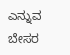ಎನ್ನುವ ಬೇಸರ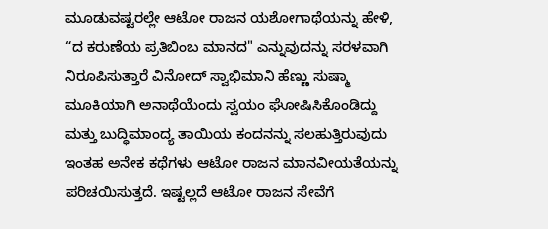ಮೂಡುವಷ್ಟರಲ್ಲೇ ಆಟೋ ರಾಜನ ಯಶೋಗಾಥೆಯನ್ನು ಹೇಳಿ, “ದ ಕರುಣೆಯ ಪ್ರತಿಬಿಂಬ ಮಾನದ" ಎನ್ನುವುದನ್ನು ಸರಳವಾಗಿ ನಿರೂಪಿಸುತ್ತಾರೆ ವಿನೋದ್ ಸ್ವಾಭಿಮಾನಿ ಹೆಣ್ಣು ಸುಷ್ಮಾ ಮೂಕಿಯಾಗಿ ಅನಾಥೆಯೆಂದು ಸ್ವಯಂ ಘೋಷಿಸಿಕೊಂಡಿದ್ದು ಮತ್ತು ಬುದ್ಧಿಮಾಂದ್ಯ ತಾಯಿಯ ಕಂದನನ್ನು ಸಲಹುತ್ತಿರುವುದು ಇಂತಹ ಅನೇಕ ಕಥೆಗಳು ಆಟೋ ರಾಜನ ಮಾನವೀಯತೆಯನ್ನು ಪರಿಚಯಿಸುತ್ತದೆ. ಇಷ್ಟಲ್ಲದೆ ಆಟೋ ರಾಜನ ಸೇವೆಗೆ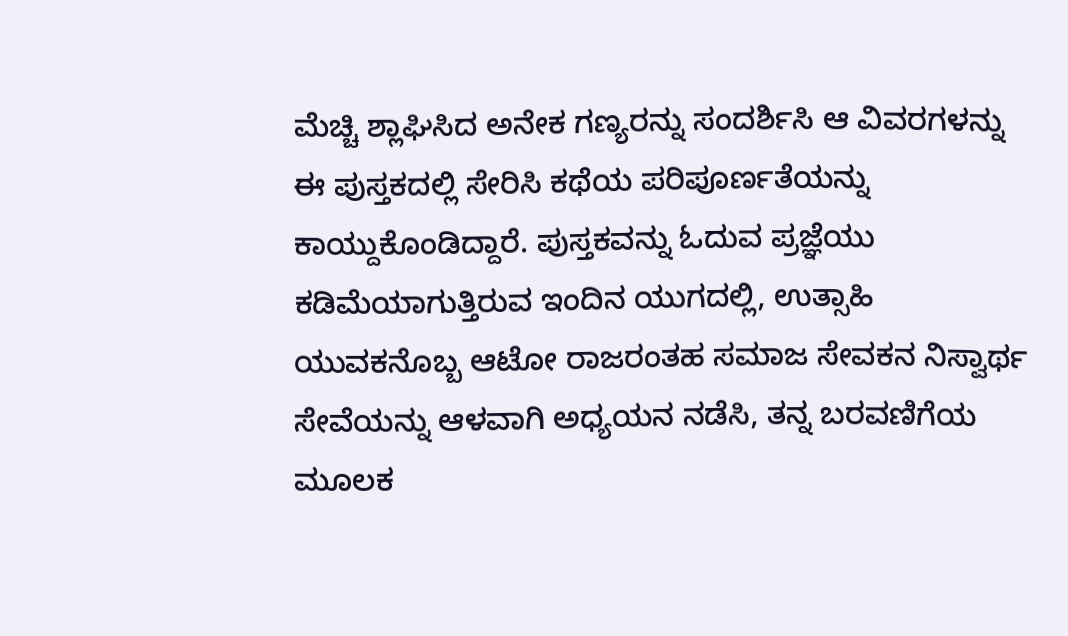ಮೆಚ್ಚಿ ಶ್ಲಾಘಿಸಿದ ಅನೇಕ ಗಣ್ಯರನ್ನು ಸಂದರ್ಶಿಸಿ ಆ ವಿವರಗಳನ್ನು ಈ ಪುಸ್ತಕದಲ್ಲಿ ಸೇರಿಸಿ ಕಥೆಯ ಪರಿಪೂರ್ಣತೆಯನ್ನು ಕಾಯ್ದುಕೊಂಡಿದ್ದಾರೆ. ಪುಸ್ತಕವನ್ನು ಓದುವ ಪ್ರಜ್ಞೆಯು ಕಡಿಮೆಯಾಗುತ್ತಿರುವ ಇಂದಿನ ಯುಗದಲ್ಲಿ, ಉತ್ಸಾಹಿ ಯುವಕನೊಬ್ಬ ಆಟೋ ರಾಜರಂತಹ ಸಮಾಜ ಸೇವಕನ ನಿಸ್ವಾರ್ಥ ಸೇವೆಯನ್ನು ಆಳವಾಗಿ ಅಧ್ಯಯನ ನಡೆಸಿ, ತನ್ನ ಬರವಣಿಗೆಯ ಮೂಲಕ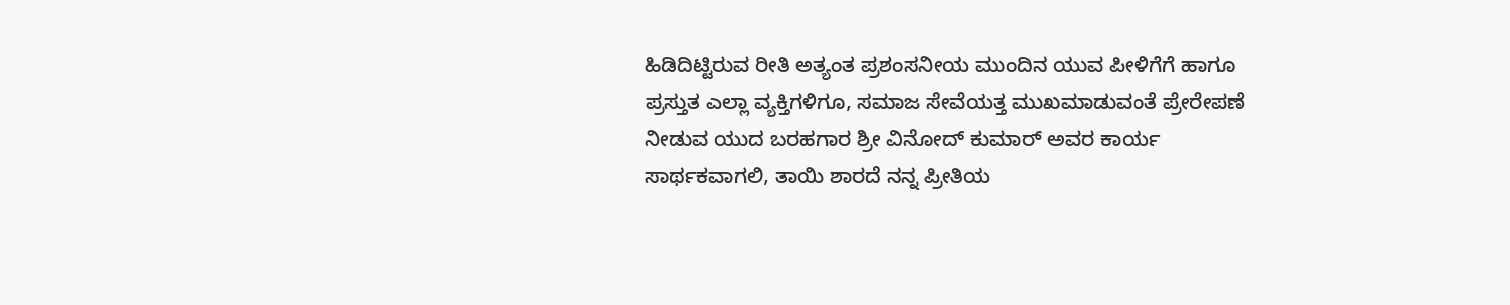ಹಿಡಿದಿಟ್ಟಿರುವ ರೀತಿ ಅತ್ಯಂತ ಪ್ರಶಂಸನೀಯ ಮುಂದಿನ ಯುವ ಪೀಳಿಗೆಗೆ ಹಾಗೂ ಪ್ರಸ್ತುತ ಎಲ್ಲಾ ವ್ಯಕ್ತಿಗಳಿಗೂ, ಸಮಾಜ ಸೇವೆಯತ್ತ ಮುಖಮಾಡುವಂತೆ ಪ್ರೇರೇಪಣೆ ನೀಡುವ ಯುದ ಬರಹಗಾರ ಶ್ರೀ ವಿನೋದ್ ಕುಮಾರ್ ಅವರ ಕಾರ್ಯ ಸಾರ್ಥಕವಾಗಲಿ, ತಾಯಿ ಶಾರದೆ ನನ್ನ ಪ್ರೀತಿಯ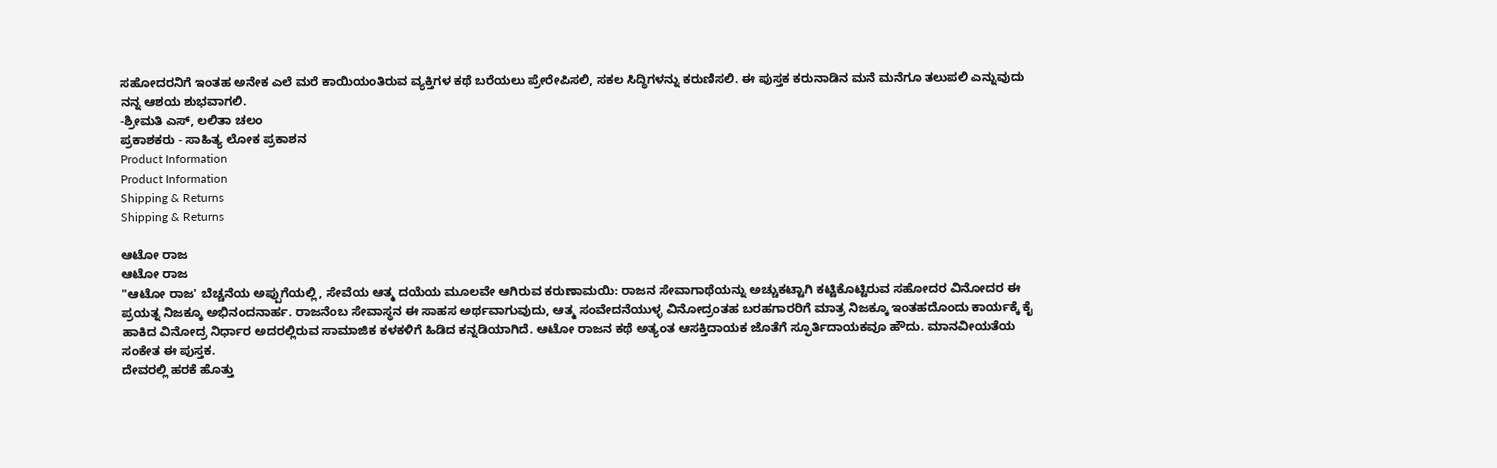ಸಹೋದರನಿಗೆ ಇಂತಹ ಅನೇಕ ಎಲೆ ಮರೆ ಕಾಯಿಯಂತಿರುವ ವ್ಯಕ್ತಿಗಳ ಕಥೆ ಬರೆಯಲು ಪ್ರೇರೇಪಿಸಲಿ, ಸಕಲ ಸಿದ್ಧಿಗಳನ್ನು ಕರುಣಿಸಲಿ. ಈ ಪುಸ್ತಕ ಕರುನಾಡಿನ ಮನೆ ಮನೆಗೂ ತಲುಪಲಿ ಎನ್ನುವುದು ನನ್ನ ಆಶಯ ಶುಭವಾಗಲಿ.
-ಶ್ರೀಮತಿ ಎಸ್, ಲಲಿತಾ ಚಲಂ
ಪ್ರಕಾಶಕರು - ಸಾಹಿತ್ಯ ಲೋಕ ಪ್ರಕಾಶನ
Product Information
Product Information
Shipping & Returns
Shipping & Returns

ಆಟೋ ರಾಜ
ಆಟೋ ರಾಜ
"ಆಟೋ ರಾಜ' ಬೆಚ್ಚನೆಯ ಅಪ್ಪುಗೆಯಲ್ಲಿ, ಸೇವೆಯ ಆತ್ಮ ದಯೆಯ ಮೂಲವೇ ಆಗಿರುವ ಕರುಣಾಮಯಿ: ರಾಜನ ಸೇವಾಗಾಥೆಯನ್ನು ಅಚ್ಚುಕಟ್ಟಾಗಿ ಕಟ್ಟಿಕೊಟ್ಟಿರುವ ಸಹೋದರ ವಿನೋದರ ಈ ಪ್ರಯತ್ನ ನಿಜಕ್ಕೂ ಅಭಿನಂದನಾರ್ಹ. ರಾಜನೆಂಬ ಸೇವಾಸ್ಥನ ಈ ಸಾಹಸ ಅರ್ಥವಾಗುವುದು, ಆತ್ಮ ಸಂವೇದನೆಯುಳ್ಳ ವಿನೋದ್ರಂತಹ ಬರಹಗಾರರಿಗೆ ಮಾತ್ರ ನಿಜಕ್ಕೂ ಇಂತಹದೊಂದು ಕಾರ್ಯಕ್ಕೆ ಕೈ ಹಾಕಿದ ವಿನೋದ್ರ ನಿರ್ಧಾರ ಅದರಲ್ಲಿರುವ ಸಾಮಾಜಿಕ ಕಳಕಳಿಗೆ ಹಿಡಿದ ಕನ್ನಡಿಯಾಗಿದೆ. ಆಟೋ ರಾಜನ ಕಥೆ ಅತ್ಯಂತ ಆಸಕ್ತಿದಾಯಕ ಜೊತೆಗೆ ಸ್ಫೂರ್ತಿದಾಯಕವೂ ಹೌದು. ಮಾನವೀಯತೆಯ ಸಂಕೇತ ಈ ಪುಸ್ತಕ.
ದೇವರಲ್ಲಿ ಹರಕೆ ಹೊತ್ತು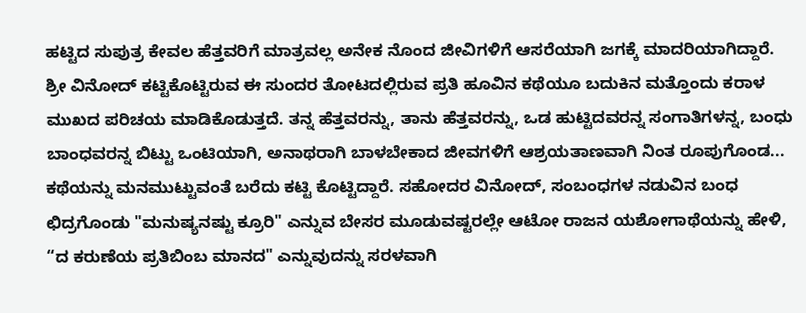ಹಟ್ಟಿದ ಸುಪುತ್ರ ಕೇವಲ ಹೆತ್ತವರಿಗೆ ಮಾತ್ರವಲ್ಲ ಅನೇಕ ನೊಂದ ಜೀವಿಗಳಿಗೆ ಆಸರೆಯಾಗಿ ಜಗಕ್ಕೆ ಮಾದರಿಯಾಗಿದ್ದಾರೆ. ಶ್ರೀ ವಿನೋದ್ ಕಟ್ಟಿಕೊಟ್ಟಿರುವ ಈ ಸುಂದರ ತೋಟದಲ್ಲಿರುವ ಪ್ರತಿ ಹೂವಿನ ಕಥೆಯೂ ಬದುಕಿನ ಮತ್ತೊಂದು ಕರಾಳ ಮುಖದ ಪರಿಚಯ ಮಾಡಿಕೊಡುತ್ತದೆ. ತನ್ನ ಹೆತ್ತವರನ್ನು, ತಾನು ಹೆತ್ತವರನ್ನು, ಒಡ ಹುಟ್ಟಿದವರನ್ನ ಸಂಗಾತಿಗಳನ್ನ, ಬಂಧು ಬಾಂಧವರನ್ನ ಬಿಟ್ಟು ಒಂಟಿಯಾಗಿ, ಅನಾಥರಾಗಿ ಬಾಳಬೇಕಾದ ಜೀವಗಳಿಗೆ ಆಶ್ರಯತಾಣವಾಗಿ ನಿಂತ ರೂಪುಗೊಂಡ... ಕಥೆಯನ್ನು ಮನಮುಟ್ಟುವಂತೆ ಬರೆದು ಕಟ್ಟಿ ಕೊಟ್ಟಿದ್ದಾರೆ. ಸಹೋದರ ವಿನೋದ್, ಸಂಬಂಧಗಳ ನಡುವಿನ ಬಂಧ ಛಿದ್ರಗೊಂಡು "ಮನುಷ್ಯನಷ್ಟು ಕ್ರೂರಿ" ಎನ್ನುವ ಬೇಸರ ಮೂಡುವಷ್ಟರಲ್ಲೇ ಆಟೋ ರಾಜನ ಯಶೋಗಾಥೆಯನ್ನು ಹೇಳಿ, “ದ ಕರುಣೆಯ ಪ್ರತಿಬಿಂಬ ಮಾನದ" ಎನ್ನುವುದನ್ನು ಸರಳವಾಗಿ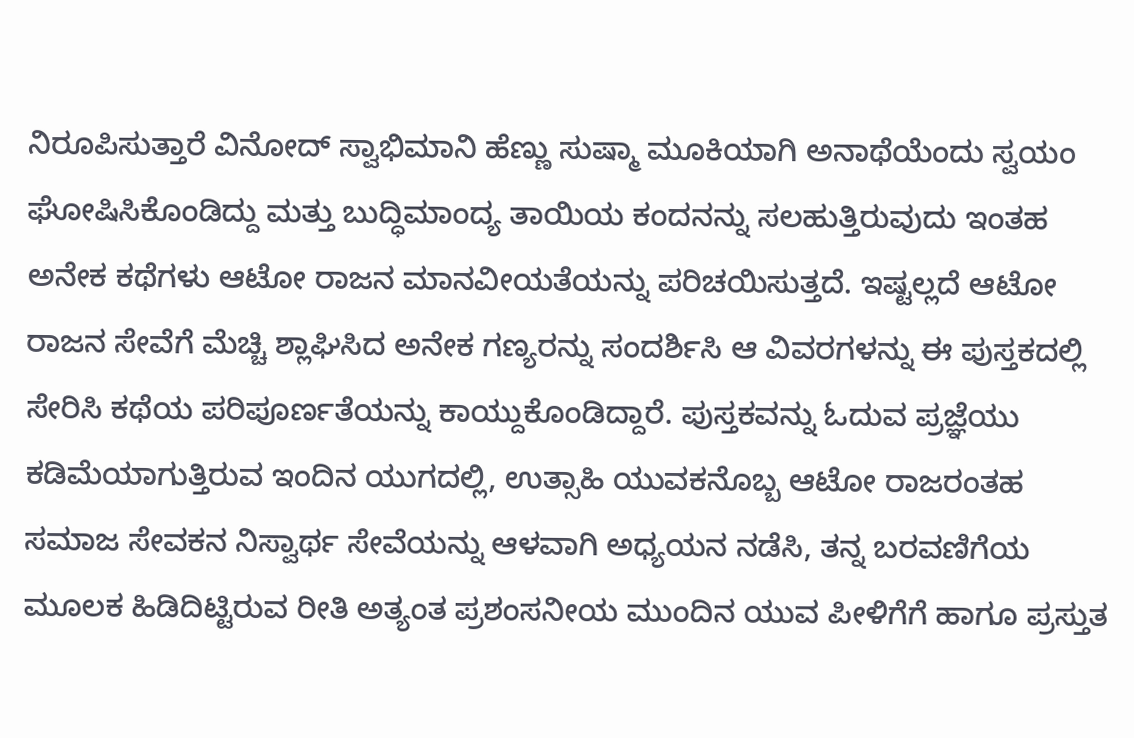ನಿರೂಪಿಸುತ್ತಾರೆ ವಿನೋದ್ ಸ್ವಾಭಿಮಾನಿ ಹೆಣ್ಣು ಸುಷ್ಮಾ ಮೂಕಿಯಾಗಿ ಅನಾಥೆಯೆಂದು ಸ್ವಯಂ ಘೋಷಿಸಿಕೊಂಡಿದ್ದು ಮತ್ತು ಬುದ್ಧಿಮಾಂದ್ಯ ತಾಯಿಯ ಕಂದನನ್ನು ಸಲಹುತ್ತಿರುವುದು ಇಂತಹ ಅನೇಕ ಕಥೆಗಳು ಆಟೋ ರಾಜನ ಮಾನವೀಯತೆಯನ್ನು ಪರಿಚಯಿಸುತ್ತದೆ. ಇಷ್ಟಲ್ಲದೆ ಆಟೋ ರಾಜನ ಸೇವೆಗೆ ಮೆಚ್ಚಿ ಶ್ಲಾಘಿಸಿದ ಅನೇಕ ಗಣ್ಯರನ್ನು ಸಂದರ್ಶಿಸಿ ಆ ವಿವರಗಳನ್ನು ಈ ಪುಸ್ತಕದಲ್ಲಿ ಸೇರಿಸಿ ಕಥೆಯ ಪರಿಪೂರ್ಣತೆಯನ್ನು ಕಾಯ್ದುಕೊಂಡಿದ್ದಾರೆ. ಪುಸ್ತಕವನ್ನು ಓದುವ ಪ್ರಜ್ಞೆಯು ಕಡಿಮೆಯಾಗುತ್ತಿರುವ ಇಂದಿನ ಯುಗದಲ್ಲಿ, ಉತ್ಸಾಹಿ ಯುವಕನೊಬ್ಬ ಆಟೋ ರಾಜರಂತಹ ಸಮಾಜ ಸೇವಕನ ನಿಸ್ವಾರ್ಥ ಸೇವೆಯನ್ನು ಆಳವಾಗಿ ಅಧ್ಯಯನ ನಡೆಸಿ, ತನ್ನ ಬರವಣಿಗೆಯ ಮೂಲಕ ಹಿಡಿದಿಟ್ಟಿರುವ ರೀತಿ ಅತ್ಯಂತ ಪ್ರಶಂಸನೀಯ ಮುಂದಿನ ಯುವ ಪೀಳಿಗೆಗೆ ಹಾಗೂ ಪ್ರಸ್ತುತ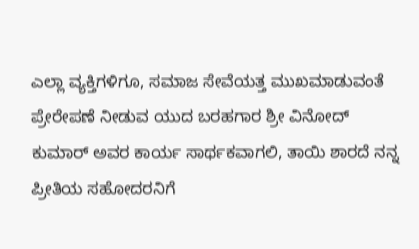ಎಲ್ಲಾ ವ್ಯಕ್ತಿಗಳಿಗೂ, ಸಮಾಜ ಸೇವೆಯತ್ತ ಮುಖಮಾಡುವಂತೆ ಪ್ರೇರೇಪಣೆ ನೀಡುವ ಯುದ ಬರಹಗಾರ ಶ್ರೀ ವಿನೋದ್ ಕುಮಾರ್ ಅವರ ಕಾರ್ಯ ಸಾರ್ಥಕವಾಗಲಿ, ತಾಯಿ ಶಾರದೆ ನನ್ನ ಪ್ರೀತಿಯ ಸಹೋದರನಿಗೆ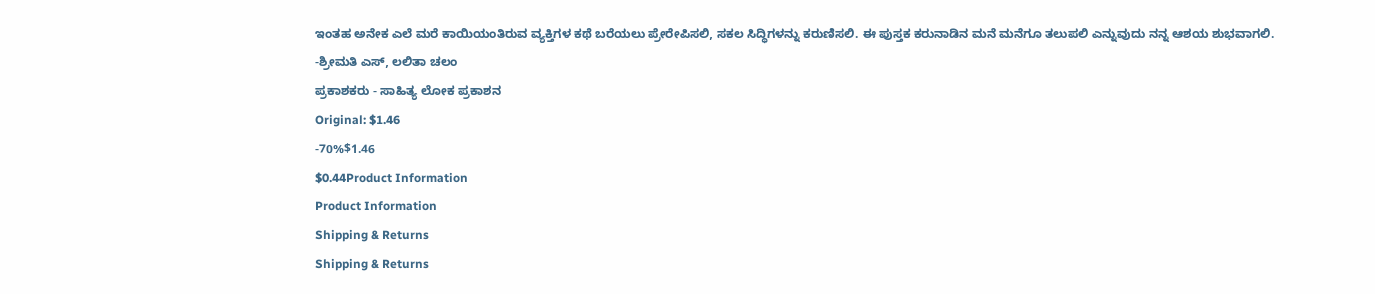ಇಂತಹ ಅನೇಕ ಎಲೆ ಮರೆ ಕಾಯಿಯಂತಿರುವ ವ್ಯಕ್ತಿಗಳ ಕಥೆ ಬರೆಯಲು ಪ್ರೇರೇಪಿಸಲಿ, ಸಕಲ ಸಿದ್ಧಿಗಳನ್ನು ಕರುಣಿಸಲಿ. ಈ ಪುಸ್ತಕ ಕರುನಾಡಿನ ಮನೆ ಮನೆಗೂ ತಲುಪಲಿ ಎನ್ನುವುದು ನನ್ನ ಆಶಯ ಶುಭವಾಗಲಿ.
-ಶ್ರೀಮತಿ ಎಸ್, ಲಲಿತಾ ಚಲಂ
ಪ್ರಕಾಶಕರು - ಸಾಹಿತ್ಯ ಲೋಕ ಪ್ರಕಾಶನ
Original: $1.46
-70%$1.46
$0.44Product Information
Product Information
Shipping & Returns
Shipping & Returns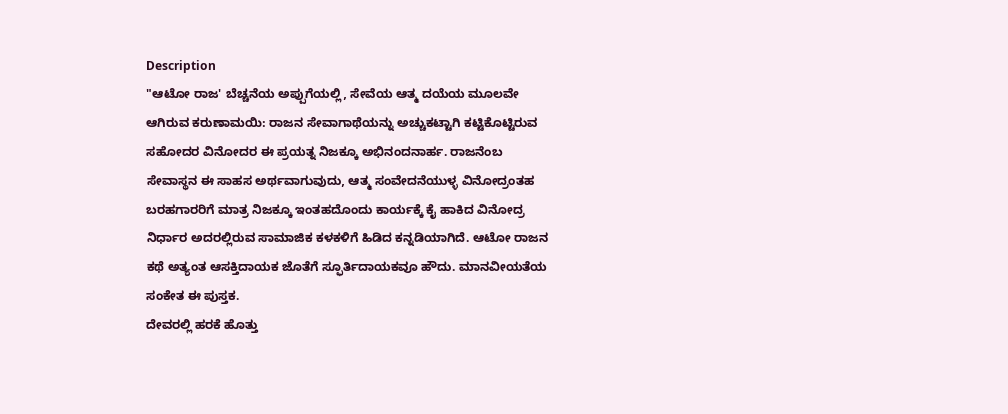Description
"ಆಟೋ ರಾಜ' ಬೆಚ್ಚನೆಯ ಅಪ್ಪುಗೆಯಲ್ಲಿ, ಸೇವೆಯ ಆತ್ಮ ದಯೆಯ ಮೂಲವೇ ಆಗಿರುವ ಕರುಣಾಮಯಿ: ರಾಜನ ಸೇವಾಗಾಥೆಯನ್ನು ಅಚ್ಚುಕಟ್ಟಾಗಿ ಕಟ್ಟಿಕೊಟ್ಟಿರುವ ಸಹೋದರ ವಿನೋದರ ಈ ಪ್ರಯತ್ನ ನಿಜಕ್ಕೂ ಅಭಿನಂದನಾರ್ಹ. ರಾಜನೆಂಬ ಸೇವಾಸ್ಥನ ಈ ಸಾಹಸ ಅರ್ಥವಾಗುವುದು, ಆತ್ಮ ಸಂವೇದನೆಯುಳ್ಳ ವಿನೋದ್ರಂತಹ ಬರಹಗಾರರಿಗೆ ಮಾತ್ರ ನಿಜಕ್ಕೂ ಇಂತಹದೊಂದು ಕಾರ್ಯಕ್ಕೆ ಕೈ ಹಾಕಿದ ವಿನೋದ್ರ ನಿರ್ಧಾರ ಅದರಲ್ಲಿರುವ ಸಾಮಾಜಿಕ ಕಳಕಳಿಗೆ ಹಿಡಿದ ಕನ್ನಡಿಯಾಗಿದೆ. ಆಟೋ ರಾಜನ ಕಥೆ ಅತ್ಯಂತ ಆಸಕ್ತಿದಾಯಕ ಜೊತೆಗೆ ಸ್ಫೂರ್ತಿದಾಯಕವೂ ಹೌದು. ಮಾನವೀಯತೆಯ ಸಂಕೇತ ಈ ಪುಸ್ತಕ.
ದೇವರಲ್ಲಿ ಹರಕೆ ಹೊತ್ತು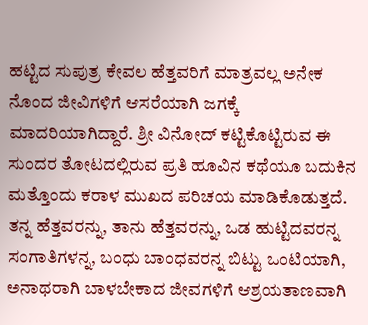ಹಟ್ಟಿದ ಸುಪುತ್ರ ಕೇವಲ ಹೆತ್ತವರಿಗೆ ಮಾತ್ರವಲ್ಲ ಅನೇಕ ನೊಂದ ಜೀವಿಗಳಿಗೆ ಆಸರೆಯಾಗಿ ಜಗಕ್ಕೆ ಮಾದರಿಯಾಗಿದ್ದಾರೆ. ಶ್ರೀ ವಿನೋದ್ ಕಟ್ಟಿಕೊಟ್ಟಿರುವ ಈ ಸುಂದರ ತೋಟದಲ್ಲಿರುವ ಪ್ರತಿ ಹೂವಿನ ಕಥೆಯೂ ಬದುಕಿನ ಮತ್ತೊಂದು ಕರಾಳ ಮುಖದ ಪರಿಚಯ ಮಾಡಿಕೊಡುತ್ತದೆ. ತನ್ನ ಹೆತ್ತವರನ್ನು, ತಾನು ಹೆತ್ತವರನ್ನು, ಒಡ ಹುಟ್ಟಿದವರನ್ನ ಸಂಗಾತಿಗಳನ್ನ, ಬಂಧು ಬಾಂಧವರನ್ನ ಬಿಟ್ಟು ಒಂಟಿಯಾಗಿ, ಅನಾಥರಾಗಿ ಬಾಳಬೇಕಾದ ಜೀವಗಳಿಗೆ ಆಶ್ರಯತಾಣವಾಗಿ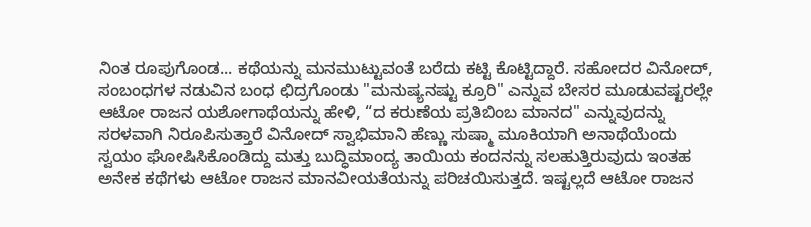ನಿಂತ ರೂಪುಗೊಂಡ... ಕಥೆಯನ್ನು ಮನಮುಟ್ಟುವಂತೆ ಬರೆದು ಕಟ್ಟಿ ಕೊಟ್ಟಿದ್ದಾರೆ. ಸಹೋದರ ವಿನೋದ್, ಸಂಬಂಧಗಳ ನಡುವಿನ ಬಂಧ ಛಿದ್ರಗೊಂಡು "ಮನುಷ್ಯನಷ್ಟು ಕ್ರೂರಿ" ಎನ್ನುವ ಬೇಸರ ಮೂಡುವಷ್ಟರಲ್ಲೇ ಆಟೋ ರಾಜನ ಯಶೋಗಾಥೆಯನ್ನು ಹೇಳಿ, “ದ ಕರುಣೆಯ ಪ್ರತಿಬಿಂಬ ಮಾನದ" ಎನ್ನುವುದನ್ನು ಸರಳವಾಗಿ ನಿರೂಪಿಸುತ್ತಾರೆ ವಿನೋದ್ ಸ್ವಾಭಿಮಾನಿ ಹೆಣ್ಣು ಸುಷ್ಮಾ ಮೂಕಿಯಾಗಿ ಅನಾಥೆಯೆಂದು ಸ್ವಯಂ ಘೋಷಿಸಿಕೊಂಡಿದ್ದು ಮತ್ತು ಬುದ್ಧಿಮಾಂದ್ಯ ತಾಯಿಯ ಕಂದನನ್ನು ಸಲಹುತ್ತಿರುವುದು ಇಂತಹ ಅನೇಕ ಕಥೆಗಳು ಆಟೋ ರಾಜನ ಮಾನವೀಯತೆಯನ್ನು ಪರಿಚಯಿಸುತ್ತದೆ. ಇಷ್ಟಲ್ಲದೆ ಆಟೋ ರಾಜನ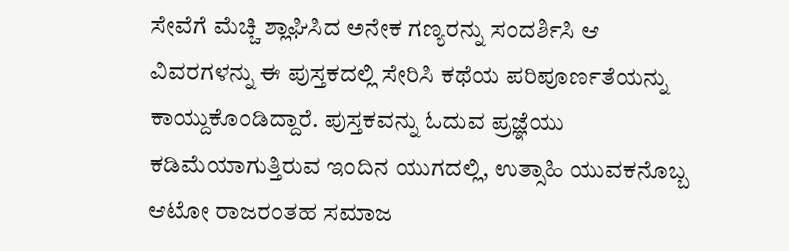ಸೇವೆಗೆ ಮೆಚ್ಚಿ ಶ್ಲಾಘಿಸಿದ ಅನೇಕ ಗಣ್ಯರನ್ನು ಸಂದರ್ಶಿಸಿ ಆ ವಿವರಗಳನ್ನು ಈ ಪುಸ್ತಕದಲ್ಲಿ ಸೇರಿಸಿ ಕಥೆಯ ಪರಿಪೂರ್ಣತೆಯನ್ನು ಕಾಯ್ದುಕೊಂಡಿದ್ದಾರೆ. ಪುಸ್ತಕವನ್ನು ಓದುವ ಪ್ರಜ್ಞೆಯು ಕಡಿಮೆಯಾಗುತ್ತಿರುವ ಇಂದಿನ ಯುಗದಲ್ಲಿ, ಉತ್ಸಾಹಿ ಯುವಕನೊಬ್ಬ ಆಟೋ ರಾಜರಂತಹ ಸಮಾಜ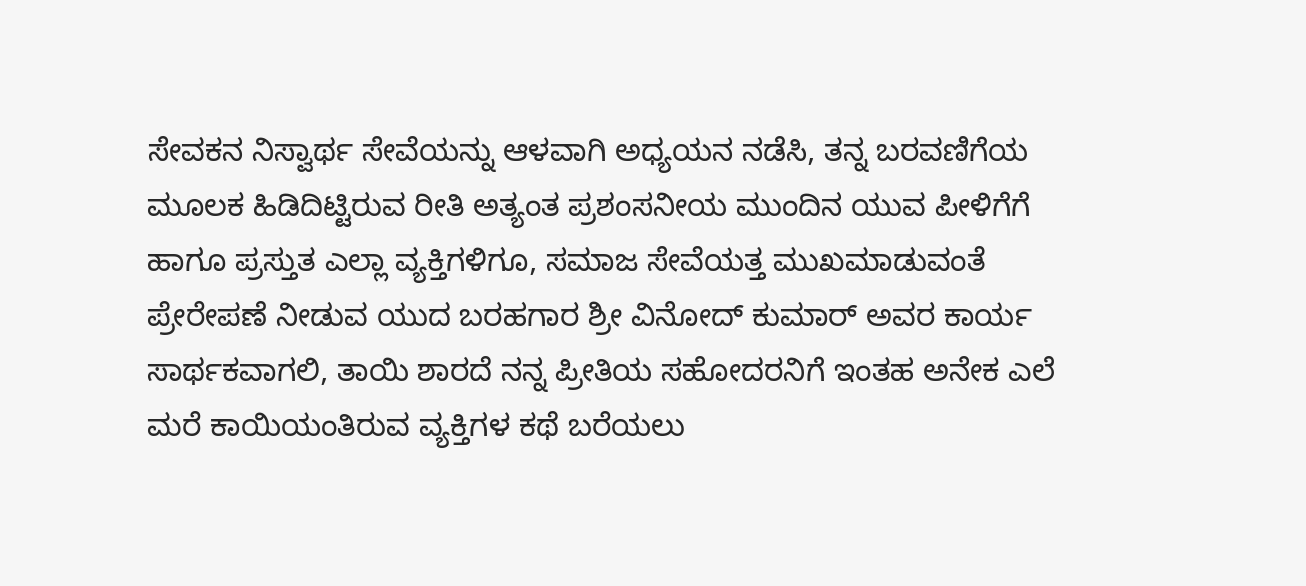ಸೇವಕನ ನಿಸ್ವಾರ್ಥ ಸೇವೆಯನ್ನು ಆಳವಾಗಿ ಅಧ್ಯಯನ ನಡೆಸಿ, ತನ್ನ ಬರವಣಿಗೆಯ ಮೂಲಕ ಹಿಡಿದಿಟ್ಟಿರುವ ರೀತಿ ಅತ್ಯಂತ ಪ್ರಶಂಸನೀಯ ಮುಂದಿನ ಯುವ ಪೀಳಿಗೆಗೆ ಹಾಗೂ ಪ್ರಸ್ತುತ ಎಲ್ಲಾ ವ್ಯಕ್ತಿಗಳಿಗೂ, ಸಮಾಜ ಸೇವೆಯತ್ತ ಮುಖಮಾಡುವಂತೆ ಪ್ರೇರೇಪಣೆ ನೀಡುವ ಯುದ ಬರಹಗಾರ ಶ್ರೀ ವಿನೋದ್ ಕುಮಾರ್ ಅವರ ಕಾರ್ಯ ಸಾರ್ಥಕವಾಗಲಿ, ತಾಯಿ ಶಾರದೆ ನನ್ನ ಪ್ರೀತಿಯ ಸಹೋದರನಿಗೆ ಇಂತಹ ಅನೇಕ ಎಲೆ ಮರೆ ಕಾಯಿಯಂತಿರುವ ವ್ಯಕ್ತಿಗಳ ಕಥೆ ಬರೆಯಲು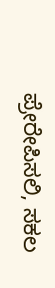ಪ್ರೇರೇಪಿಸಲಿ, ಸಕಲ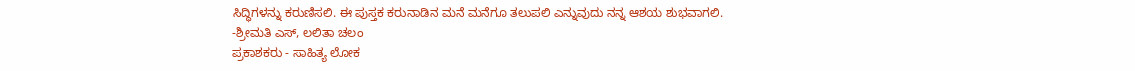ಸಿದ್ಧಿಗಳನ್ನು ಕರುಣಿಸಲಿ. ಈ ಪುಸ್ತಕ ಕರುನಾಡಿನ ಮನೆ ಮನೆಗೂ ತಲುಪಲಿ ಎನ್ನುವುದು ನನ್ನ ಆಶಯ ಶುಭವಾಗಲಿ.
-ಶ್ರೀಮತಿ ಎಸ್, ಲಲಿತಾ ಚಲಂ
ಪ್ರಕಾಶಕರು - ಸಾಹಿತ್ಯ ಲೋಕ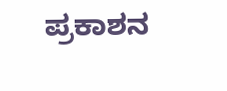ಪ್ರಕಾಶನ